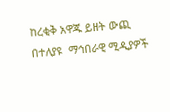ከረቂቅ አዋጁ ይዘት ውጪ በተለያዩ  ማኅበራዊ ሚዲያዎች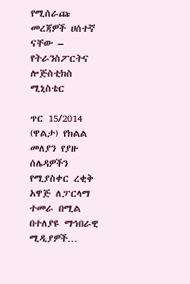የሚሰራጩ መረጃዎች ሀሰተኛ ናቸው – የትራንስፖርትና ሎጅስቲክስ ሚኒስቴር

ጥር 15/2014 (ዋልታ) የክልል መለያን የያዙ ሰሌዳዎችን የሚያስቀር ረቂቅ አዋጅ ለፓርላማ ተመራ በሚል በተለያዩ ማኅበራዊ ሚዲያዎች…